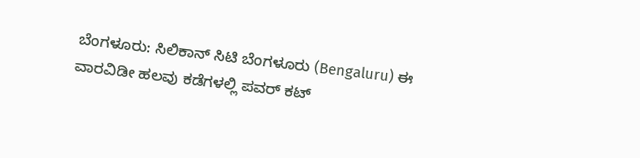ಬೆಂಗಳೂರು: ಸಿಲಿಕಾನ್ ಸಿಟಿ ಬೆಂಗಳೂರು (Bengaluru) ಈ ವಾರವಿಡೀ ಹಲವು ಕಡೆಗಳಲ್ಲಿ ಪವರ್ ಕಟ್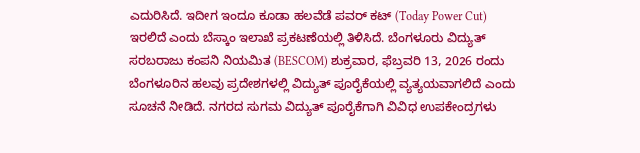ಎದುರಿಸಿದೆ. ಇದೀಗ ಇಂದೂ ಕೂಡಾ ಹಲವೆಡೆ ಪವರ್ ಕಟ್ (Today Power Cut) ಇರಲಿದೆ ಎಂದು ಬೆಸ್ಕಾಂ ಇಲಾಖೆ ಪ್ರಕಟಣೆಯಲ್ಲಿ ತಿಳಿಸಿದೆ. ಬೆಂಗಳೂರು ವಿದ್ಯುತ್ ಸರಬರಾಜು ಕಂಪನಿ ನಿಯಮಿತ (BESCOM) ಶುಕ್ರವಾರ, ಫೆಬ್ರವರಿ 13, 2026 ರಂದು ಬೆಂಗಳೂರಿನ ಹಲವು ಪ್ರದೇಶಗಳಲ್ಲಿ ವಿದ್ಯುತ್ ಪೂರೈಕೆಯಲ್ಲಿ ವ್ಯತ್ಯಯವಾಗಲಿದೆ ಎಂದು ಸೂಚನೆ ನೀಡಿದೆ. ನಗರದ ಸುಗಮ ವಿದ್ಯುತ್ ಪೂರೈಕೆಗಾಗಿ ವಿವಿಧ ಉಪಕೇಂದ್ರಗಳು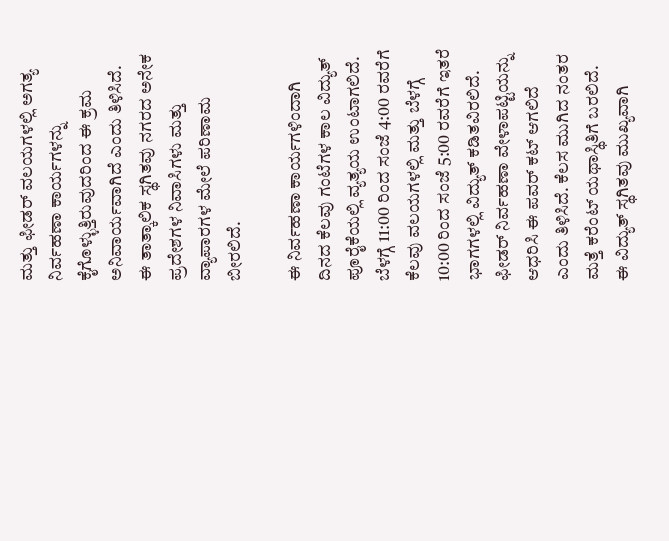ಮತ್ತು ಫೀಡರ್ ವಲಯಗಳಲ್ಲಿ ಅಗತ್ಯ ನಿರ್ವಹಣಾ ಕಾರ್ಯಗಳನ್ನು ಕೈಗೊಳ್ಳುತ್ತಿರುವುದರಿಂದ ಈ ಕ್ರಮ ಅನಿವಾರ್ಯವಾಗಿದೆ ಎಂದು ತಿಳಿಸಿದೆ. ಈ ತಾತ್ಕಾಲಿಕ ಸ್ಥಗಿತವು ನಗರದ ಅನೇಕ ಪ್ರದೇಶಗಳ ನಿವಾಸಿಗಳು ಮತ್ತು ವ್ಯಾಪಾರಗಳ ಮೇಲೆ ಪರಿಣಾಮ ಬೀರಲಿದೆ.

ಈ ನಿರ್ವಹಣಾ ಕಾರ್ಯಗಳಿಂದಾಗಿ ದಿನದ ಕೆಲವು ಗಂಟೆಗಳ ಕಾಲ ವಿದ್ಯುತ್ ಪೂರೈಕೆಯಲ್ಲಿ ವ್ಯತ್ಯಯ ಉಂಟಾಗಲಿದೆ. ಬೆಳಗ್ಗೆ 11:00 ರಿಂದ ಸಂಜೆ 4:00 ರವರೆಗೆ ಕೆಲವು ವಲಯಗಳಲ್ಲಿ ಮತ್ತು ಬೆಳಗ್ಗೆ 10:00 ರಿಂದ ಸಂಜೆ 5:00 ರವರೆಗೆ ಇತರೆ ಭಾಗಗಳಲ್ಲಿ ವಿದ್ಯುತ್ ಕಡಿತವಿರಲಿದೆ. ಫೀಡರ್ ನಿರ್ವಹಣಾ ವೇಳಾಪಟ್ಟಿಯನ್ನು ಆಧರಿಸಿ ಈ ಪವರ್ ಕಟ್ ಆಗಲಿದೆ ಎಂದು ತಿಳಿಸಿದೆ. ಕೆಲಸ ಮುಗಿದ ನಂತರ ಮತ್ತೆ ಕರೆಂಟ್ ಯಥಾಸ್ಥಿತಿಗೆ ಬರಲಿದೆ.
ಈ ವಿದ್ಯುತ್ ಸ್ಥಗಿತವು ಮುಖ್ಯವಾಗಿ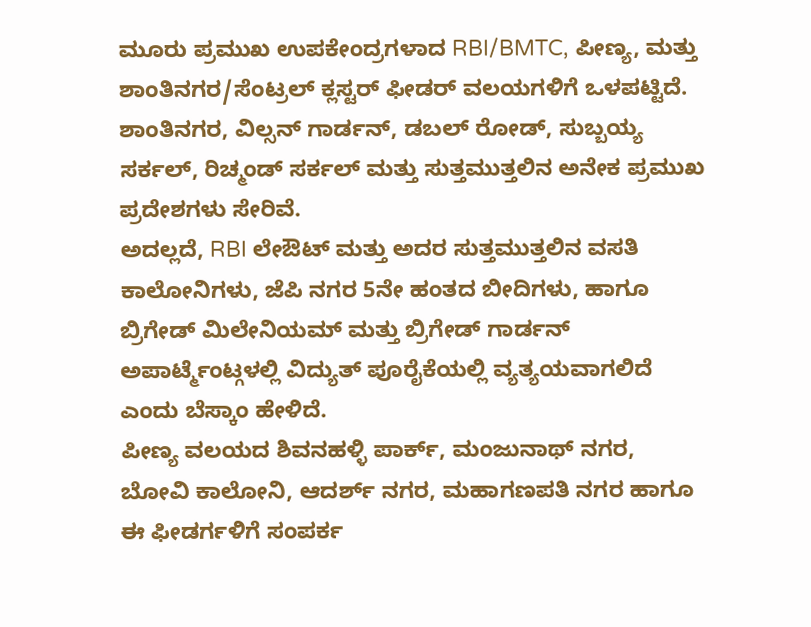ಮೂರು ಪ್ರಮುಖ ಉಪಕೇಂದ್ರಗಳಾದ RBI/BMTC, ಪೀಣ್ಯ, ಮತ್ತು ಶಾಂತಿನಗರ/ಸೆಂಟ್ರಲ್ ಕ್ಲಸ್ಟರ್ ಫೀಡರ್ ವಲಯಗಳಿಗೆ ಒಳಪಟ್ಟಿದೆ. ಶಾಂತಿನಗರ, ವಿಲ್ಸನ್ ಗಾರ್ಡನ್, ಡಬಲ್ ರೋಡ್, ಸುಬ್ಬಯ್ಯ ಸರ್ಕಲ್, ರಿಚ್ಮಂಡ್ ಸರ್ಕಲ್ ಮತ್ತು ಸುತ್ತಮುತ್ತಲಿನ ಅನೇಕ ಪ್ರಮುಖ ಪ್ರದೇಶಗಳು ಸೇರಿವೆ.
ಅದಲ್ಲದೆ, RBI ಲೇಔಟ್ ಮತ್ತು ಅದರ ಸುತ್ತಮುತ್ತಲಿನ ವಸತಿ ಕಾಲೋನಿಗಳು, ಜೆಪಿ ನಗರ 5ನೇ ಹಂತದ ಬೀದಿಗಳು, ಹಾಗೂ ಬ್ರಿಗೇಡ್ ಮಿಲೇನಿಯಮ್ ಮತ್ತು ಬ್ರಿಗೇಡ್ ಗಾರ್ಡನ್ ಅಪಾರ್ಟ್ಮೆಂಟ್ಗಳಲ್ಲಿ ವಿದ್ಯುತ್ ಪೂರೈಕೆಯಲ್ಲಿ ವ್ಯತ್ಯಯವಾಗಲಿದೆ ಎಂದು ಬೆಸ್ಕಾಂ ಹೇಳಿದೆ.
ಪೀಣ್ಯ ವಲಯದ ಶಿವನಹಳ್ಳಿ ಪಾರ್ಕ್, ಮಂಜುನಾಥ್ ನಗರ, ಬೋವಿ ಕಾಲೋನಿ, ಆದರ್ಶ್ ನಗರ, ಮಹಾಗಣಪತಿ ನಗರ ಹಾಗೂ ಈ ಫೀಡರ್ಗಳಿಗೆ ಸಂಪರ್ಕ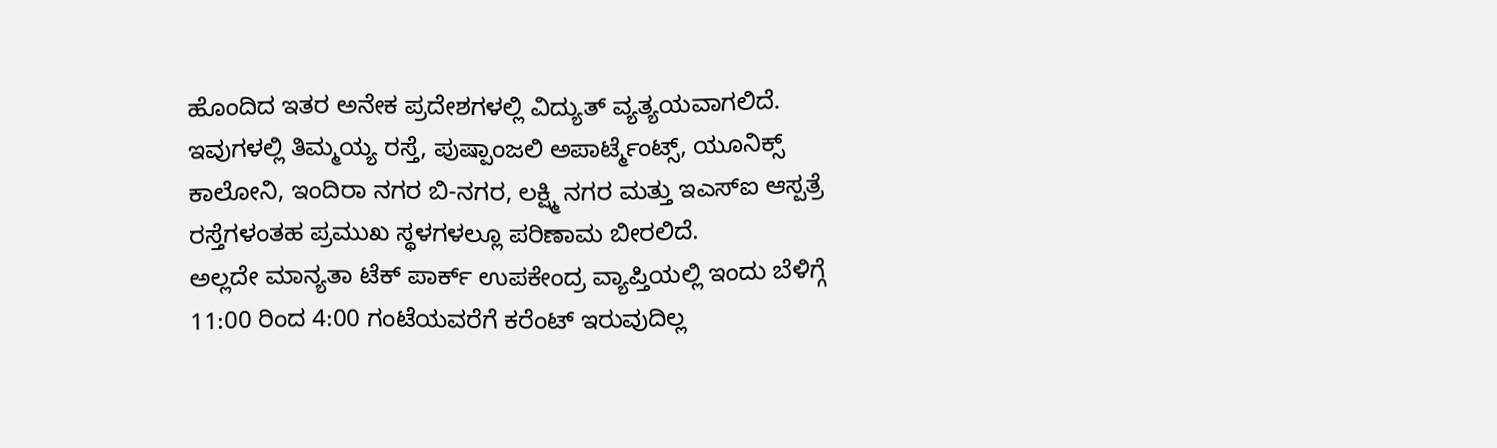ಹೊಂದಿದ ಇತರ ಅನೇಕ ಪ್ರದೇಶಗಳಲ್ಲಿ ವಿದ್ಯುತ್ ವ್ಯತ್ಯಯವಾಗಲಿದೆ. ಇವುಗಳಲ್ಲಿ ತಿಮ್ಮಯ್ಯ ರಸ್ತೆ, ಪುಷ್ಪಾಂಜಲಿ ಅಪಾರ್ಟ್ಮೆಂಟ್ಸ್, ಯೂನಿಕ್ಸ್ ಕಾಲೋನಿ, ಇಂದಿರಾ ನಗರ ಬಿ-ನಗರ, ಲಕ್ಷ್ಮಿ ನಗರ ಮತ್ತು ಇಎಸ್ಐ ಆಸ್ಪತ್ರೆ ರಸ್ತೆಗಳಂತಹ ಪ್ರಮುಖ ಸ್ಥಳಗಳಲ್ಲೂ ಪರಿಣಾಮ ಬೀರಲಿದೆ.
ಅಲ್ಲದೇ ಮಾನ್ಯತಾ ಟೆಕ್ ಪಾರ್ಕ್ ಉಪಕೇಂದ್ರ ವ್ಯಾಪ್ತಿಯಲ್ಲಿ ಇಂದು ಬೆಳಿಗ್ಗೆ 11:00 ರಿಂದ 4:00 ಗಂಟೆಯವರೆಗೆ ಕರೆಂಟ್ ಇರುವುದಿಲ್ಲ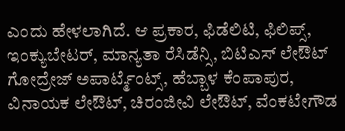ಎಂದು ಹೇಳಲಾಗಿದೆ. ಆ ಪ್ರಕಾರ, ಫಿಡೆಲಿಟಿ, ಫಿಲಿಪ್ಸ್, ಇಂಕ್ಯುಬೇಟರ್, ಮಾನ್ಯತಾ ರೆಸಿಡೆನ್ಸಿ, ಬಿಟಿಎಸ್ ಲೇಔಟ್ ಗೋದ್ರೇಜ್ ಅಪಾರ್ಟ್ಮೆಂಟ್ಸ್, ಹೆಬ್ಬಾಳ ಕೆಂಪಾಪುರ, ವಿನಾಯಕ ಲೇಔಟ್, ಚಿರಂಜೀವಿ ಲೇಔಟ್, ವೆಂಕಟೇಗೌಡ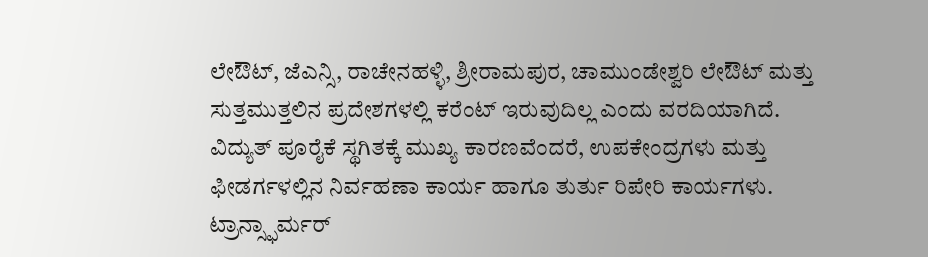ಲೇಔಟ್, ಜೆಎನ್ಸಿ, ರಾಚೇನಹಳ್ಳಿ, ಶ್ರೀರಾಮಪುರ, ಚಾಮುಂಡೇಶ್ವರಿ ಲೇಔಟ್ ಮತ್ತು ಸುತ್ತಮುತ್ತಲಿನ ಪ್ರದೇಶಗಳಲ್ಲಿ ಕರೆಂಟ್ ಇರುವುದಿಲ್ಲ ಎಂದು ವರದಿಯಾಗಿದೆ.
ವಿದ್ಯುತ್ ಪೂರೈಕೆ ಸ್ಥಗಿತಕ್ಕೆ ಮುಖ್ಯ ಕಾರಣವೆಂದರೆ, ಉಪಕೇಂದ್ರಗಳು ಮತ್ತು ಫೀಡರ್ಗಳಲ್ಲಿನ ನಿರ್ವಹಣಾ ಕಾರ್ಯ ಹಾಗೂ ತುರ್ತು ರಿಪೇರಿ ಕಾರ್ಯಗಳು. ಟ್ರಾನ್ಸ್ಫಾರ್ಮರ್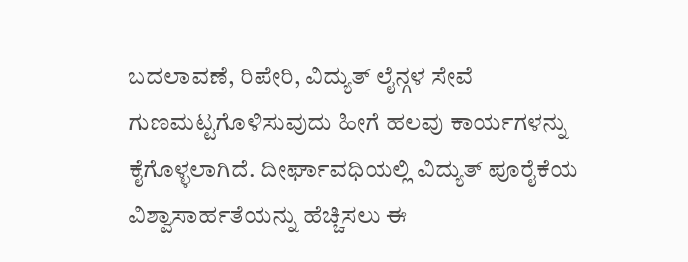ಬದಲಾವಣೆ, ರಿಪೇರಿ, ವಿದ್ಯುತ್ ಲೈನ್ಗಳ ಸೇವೆ ಗುಣಮಟ್ಟಗೊಳಿಸುವುದು ಹೀಗೆ ಹಲವು ಕಾರ್ಯಗಳನ್ನು ಕೈಗೊಳ್ಳಲಾಗಿದೆ. ದೀರ್ಘಾವಧಿಯಲ್ಲಿ ವಿದ್ಯುತ್ ಪೂರೈಕೆಯ ವಿಶ್ವಾಸಾರ್ಹತೆಯನ್ನು ಹೆಚ್ಚಿಸಲು ಈ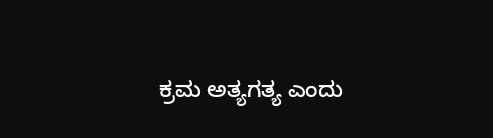ಕ್ರಮ ಅತ್ಯಗತ್ಯ ಎಂದು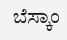ಬೆಸ್ಕಾಂ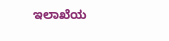ಇಲಾಖೆಯ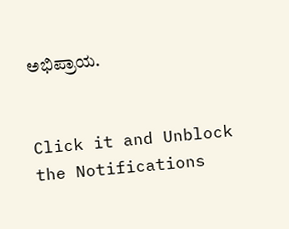ಅಭಿಪ್ರಾಯ.


Click it and Unblock the Notifications